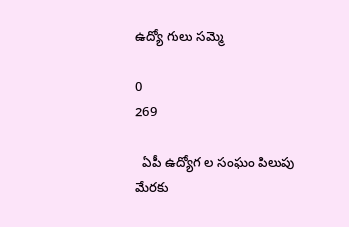ఉద్యో గులు సమ్మె

0
269

  ఏపీ ఉద్యోగ ల సంఘం పిలుపు మేరకు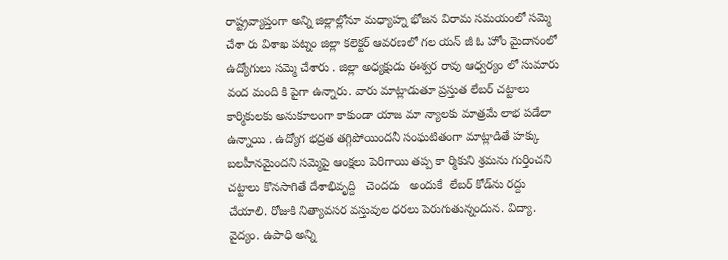రాష్ట్రవ్యాప్తంగా అన్ని జిల్లాల్లోనూ మధ్యాహ్న భోజన విరామ సమయంలో సమ్మె చేశా రు విశాఖ పట్నం జిల్లా కలెక్టర్ ఆవరణలో గల యన్ జీ ఓ హోం మైదానంలో ఉద్యోగులు సమ్మె చేశారు . జిల్లా అధ్యక్షుడు ఈశ్వర రావు ఆధ్వర్యం లో సుమారు వంద మంది కి పైగా ఉన్నారు. వారు మాట్లాడుతూ ప్రస్తుత లేబర్ చట్టాలు కార్మికులకు అనుకూలంగా కాకుండా యాజ మా న్యాలకు మాత్రమే లాభ పడేలా ఉన్నాయి . ఉద్యోగ భద్రత తగ్గిపోయిందనీ సంఘటితంగా మాట్లాడితే హక్కు బలహీనమైందని సమ్మెపై ఆంక్షలు పెరిగాయి తప్ప కా ర్మికుని శ్రమను గుర్తించని చట్టాలు కొనసాగితే దేశాభివృద్ది   చెందదు   అందుకే  లేబర్ కోడ్‌ను రద్దు చేయాలి. రోజుకి నిత్యావసర వస్తువుల ధరలు పెరుగుతున్నందున. విద్యా. వైద్యం. ఉపాధి అన్ని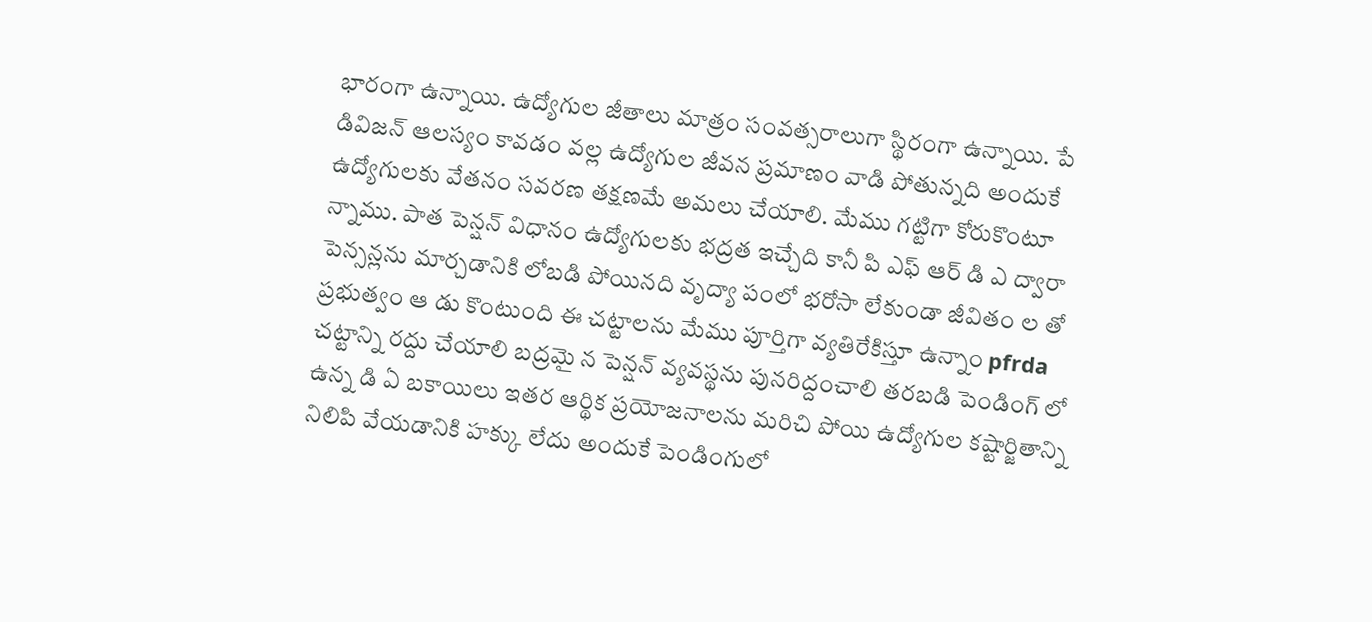భారంగా ఉన్నాయి. ఉద్యోగుల జీతాలు మాత్రం సంవత్సరాలుగా స్థిరంగా ఉన్నాయి. పే డివిజన్ ఆలస్యం కావడం వల్ల ఉద్యోగుల జీవన ప్రమాణం వాడి పోతున్నది అందుకే ఉద్యోగులకు వేతనం సవరణ తక్షణమే అమలు చేయాలి. మేము గట్టిగా కోరుకొంటూ న్నాము. పాత పెన్షన్ విధానం ఉద్యోగులకు భద్రత ఇచ్చేది కానీ పి ఎఫ్ ఆర్ డి ఎ ద్వారా పెన్సన్లను మార్చడానికి లోబడి పోయినది వృద్యా పంలో భరోసా లేకుండా జీవితం ల తో ప్రభుత్వం ఆ డు కొంటుంది ఈ చట్టాలను మేము పూర్తిగా వ్యతిరేకిస్తూ ఉన్నాం pfrda చట్టాన్ని రద్దు చేయాలి బద్రమై న పెన్షన్ వ్యవస్థను పునరిద్దంచాలి తరబడి పెండింగ్ లో ఉన్న డి ఏ బకాయిలు ఇతర ఆర్థిక ప్రయోజనాలను మరిచి పోయి ఉద్యోగుల కష్టార్జితాన్ని నిలిపి వేయడానికి హక్కు లేదు అందుకే పెండింగులో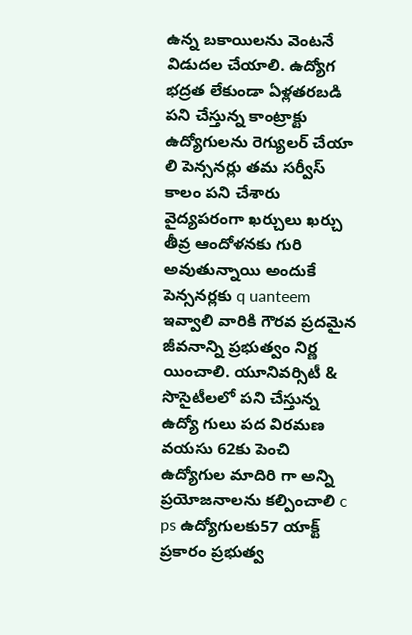ఉన్న బకాయిలను వెంటనే విడుదల చేయాలి. ఉద్యోగ భద్రత లేకుండా ఏళ్లతరబడి పని చేస్తున్న కాంట్రాక్టు ఉద్యోగులను రెగ్యులర్ చేయా లి పెన్సనర్లు తమ సర్వీస్ కాలం పని చేశారు వైద్యపరంగా ఖర్చులు ఖర్చు తీవ్ర ఆందోళనకు గురి అవుతున్నాయి అందుకే పెన్సనర్లకు q uanteem ఇవ్వాలి వారికి గౌరవ ప్రదమైన జీవనాన్ని ప్రభుత్వం నిర్ణ యించాలి. యూనివర్సిటీ & సొసైటీలలో పని చేస్తున్న ఉద్యో గులు పద విరమణ వయసు 62కు పెంచి ఉద్యోగుల మాదిరి గా అన్ని ప్రయోజనాలను కల్పించాలి c ps ఉద్యోగులకు57 యాక్ట్ ప్రకారం ప్రభుత్వ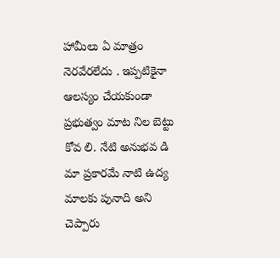హామీలు ఏ మాత్రం నెరవేరలేదు . ఇప్పటికైనా ఆలస్యం చేయకుండా ప్రభుత్వం మాట నిల బెట్టు కోవ లి. నేటి అనుభవ డి మా ప్రకారమే నాటి ఉద్య మాలకు పునాది అని చెప్పారు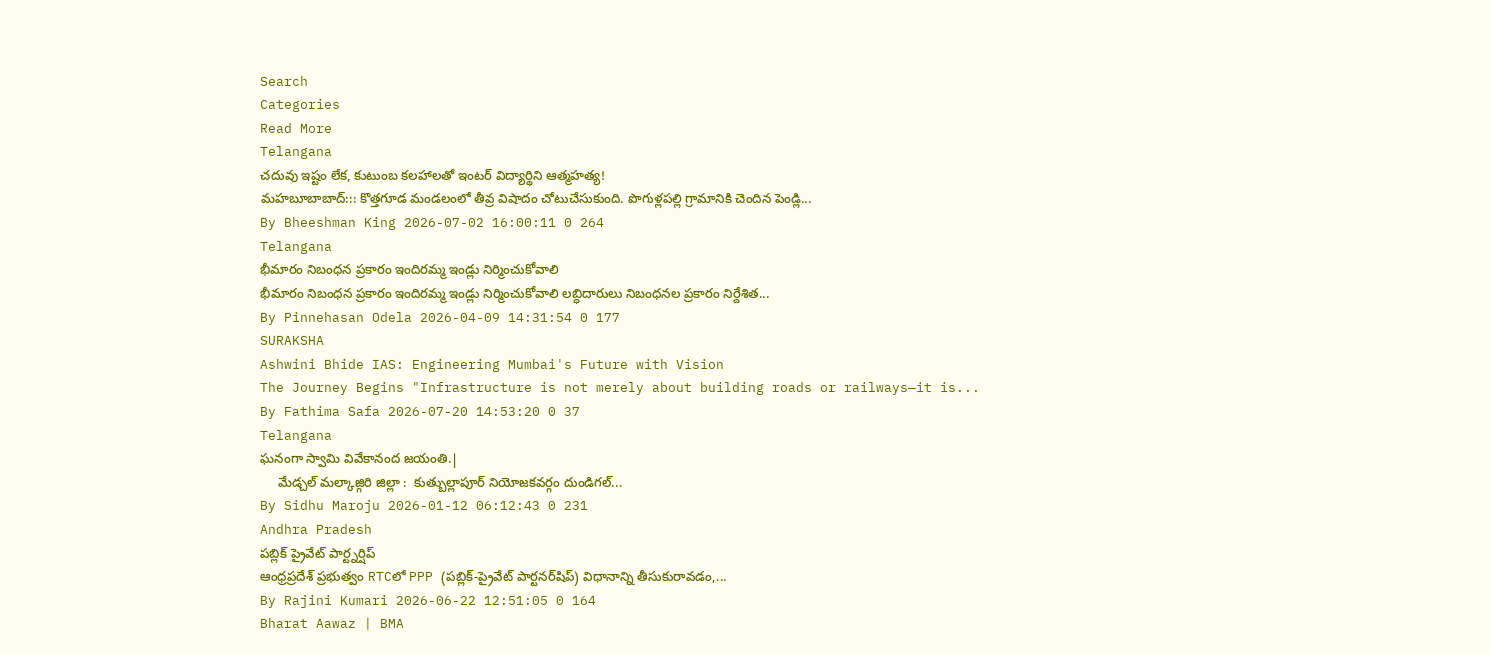Search
Categories
Read More
Telangana
చదువు ఇష్టం లేక, కుటుంబ కలహాలతో ఇంటర్ విద్యార్థిని ఆత్మహత్య!
మహబూబాబాద్::: కొత్తగూడ మండలంలో తీవ్ర విషాదం చోటుచేసుకుంది. పొగుళ్లపల్లి గ్రామానికి చెందిన పెండ్లి...
By Bheeshman King 2026-07-02 16:00:11 0 264
Telangana
భీమారం నిబంధన ప్రకారం ఇందిరమ్మ ఇండ్లు నిర్మించుకోవాలి
భీమారం నిబంధన ప్రకారం ఇందిరమ్మ ఇండ్లు నిర్మించుకోవాలి లబ్ధిదారులు నిబంధనల ప్రకారం నిర్దేశిత...
By Pinnehasan Odela 2026-04-09 14:31:54 0 177
SURAKSHA
Ashwini Bhide IAS: Engineering Mumbai's Future with Vision
The Journey Begins "Infrastructure is not merely about building roads or railways—it is...
By Fathima Safa 2026-07-20 14:53:20 0 37
Telangana
ఘనంగా స్వామి వివేకానంద జయంతి.|
     మేడ్చల్ మల్కాజ్గిరి జిల్లా :  కుత్బుల్లాపూర్ నియోజకవర్గం దుండిగల్...
By Sidhu Maroju 2026-01-12 06:12:43 0 231
Andhra Pradesh
పబ్లిక్ ప్రైవేట్ పార్ట్నర్షిప్
ఆంధ్రప్రదేశ్ ప్రభుత్వం RTCలో PPP (పబ్లిక్-ప్రైవేట్ పార్టనర్‌షిప్) విధానాన్ని తీసుకురావడం,...
By Rajini Kumari 2026-06-22 12:51:05 0 164
Bharat Aawaz | BMA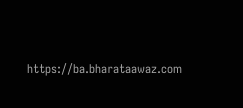https://ba.bharataawaz.com